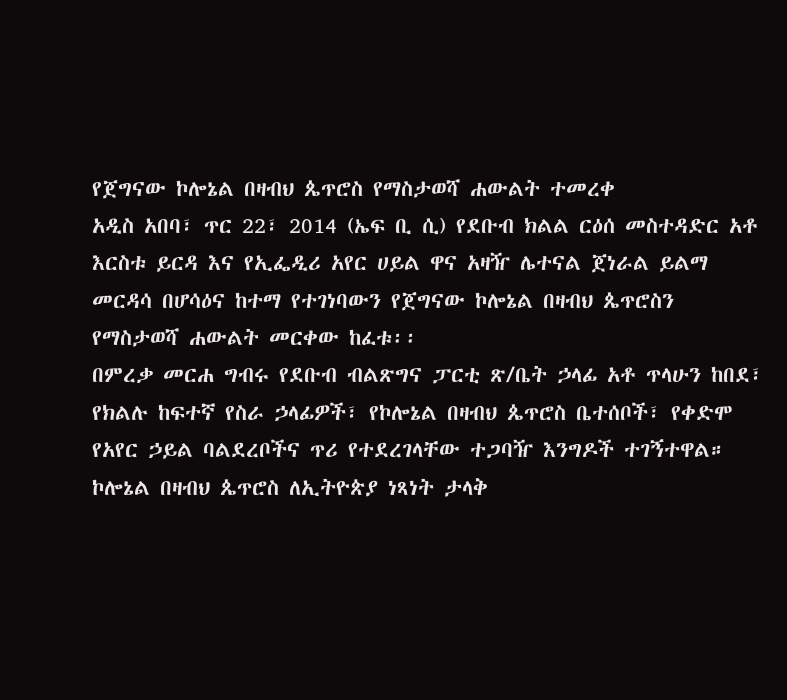የጀግናው ኮሎኔል በዛብህ ጴጥሮስ የማስታወሻ ሐውልት ተመረቀ
አዲስ አበባ፣ ጥር 22፣ 2014 (ኤፍ ቢ ሲ) የደቡብ ክልል ርዕሰ መስተዳድር አቶ እርስቱ ይርዳ እና የኢፌዲሪ አየር ሀይል ዋና አዛዥ ሌተናል ጀነራል ይልማ መርዳሳ በሆሳዕና ከተማ የተገነባውን የጀግናው ኮሎኔል በዛብህ ጴጥሮስን የማስታወሻ ሐውልት መርቀው ከፈቱ፡፡
በምረቃ መርሐ ግብሩ የደቡብ ብልጽግና ፓርቲ ጽ/ቤት ኃላፊ አቶ ጥላሁን ከበደ፣ የክልሉ ከፍተኛ የስራ ኃላፊዎች፣ የኮሎኔል በዛብህ ጴጥሮስ ቤተሰቦች፣ የቀድሞ የአየር ኃይል ባልደረቦችና ጥሪ የተደረገላቸው ተጋባዥ እንግዶች ተገኝተዋል።
ኮሎኔል በዛብህ ጴጥሮስ ለኢትዮጵያ ነጻነት ታላቅ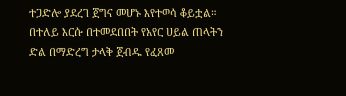ተጋድሎ ያደረገ ጀግና መሆኑ እየተወሳ ቆይቷል።
በተለይ እርሱ በተመደበበት የአየር ሀይል ጠላትን ድል በማድረግ ታላቅ ጀብዱ የፈጸመ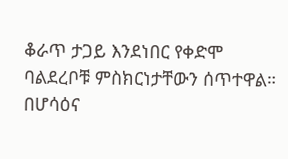ቆራጥ ታጋይ እንደነበር የቀድሞ ባልደረቦቹ ምስክርነታቸውን ሰጥተዋል።
በሆሳዕና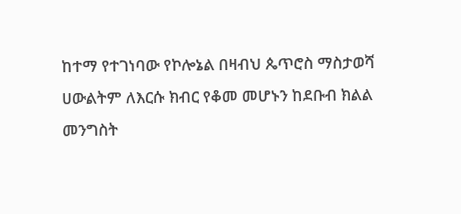ከተማ የተገነባው የኮሎኔል በዛብህ ጴጥሮስ ማስታወሻ ሀውልትም ለእርሱ ክብር የቆመ መሆኑን ከደቡብ ክልል መንግስት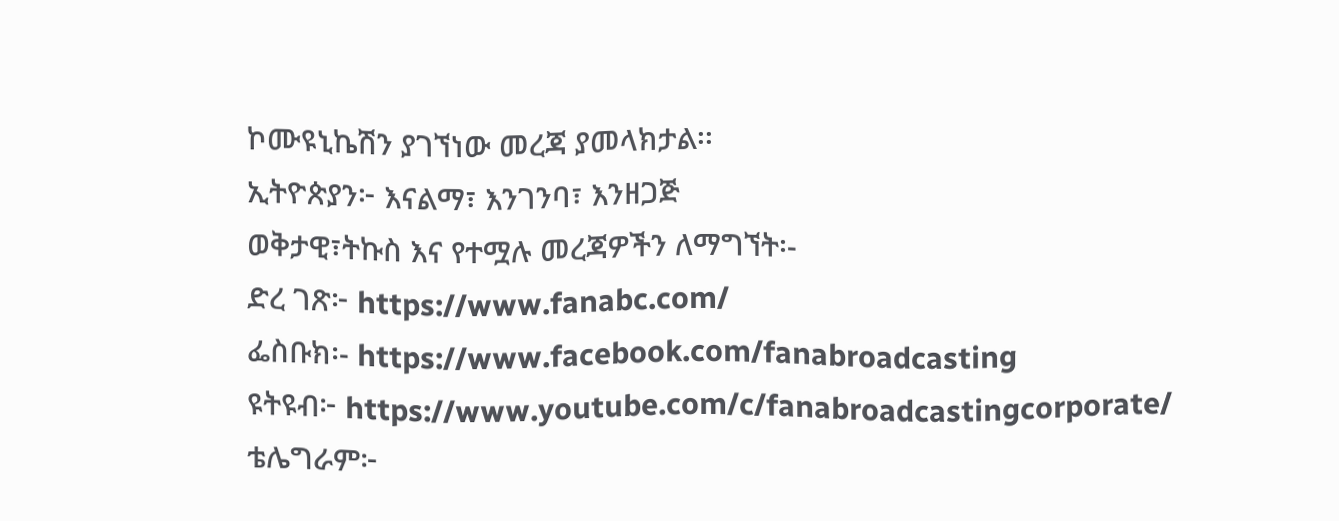ኮሙዩኒኬሽን ያገኘነው መረጃ ያመላክታል፡፡
ኢትዮጵያን፦ እናልማ፣ እንገንባ፣ እንዘጋጅ
ወቅታዊ፣ትኩስ እና የተሟሉ መረጃዎችን ለማግኘት፡-
ድረ ገጽ፦ https://www.fanabc.com/
ፌስቡክ፡- https://www.facebook.com/fanabroadcasting
ዩትዩብ፦ https://www.youtube.com/c/fanabroadcastingcorporate/
ቴሌግራም፦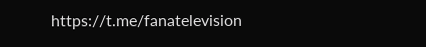https://t.me/fanatelevision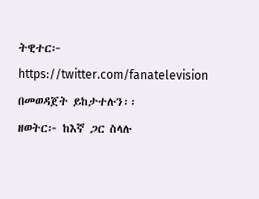ትዊተር፦ https://twitter.com/fanatelevision በመወዳጀት ይከታተሉን፡፡
ዘወትር፦ ከእኛ ጋር ስላሉ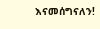እናመሰግናለን!